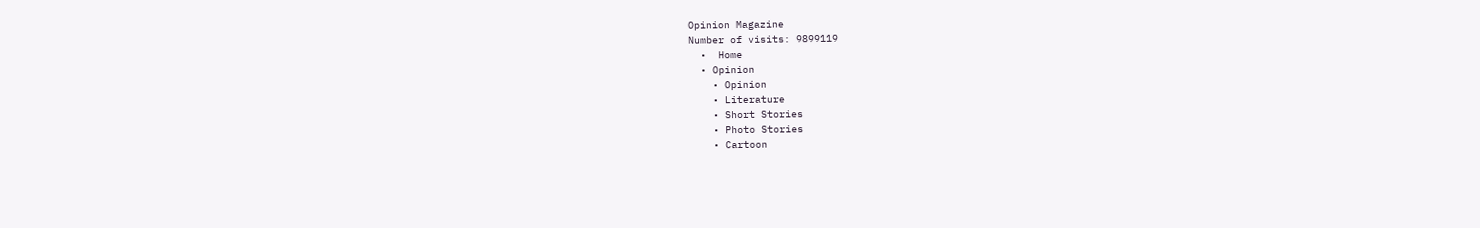Opinion Magazine
Number of visits: 9899119
  •  Home
  • Opinion
    • Opinion
    • Literature
    • Short Stories
    • Photo Stories
    • Cartoon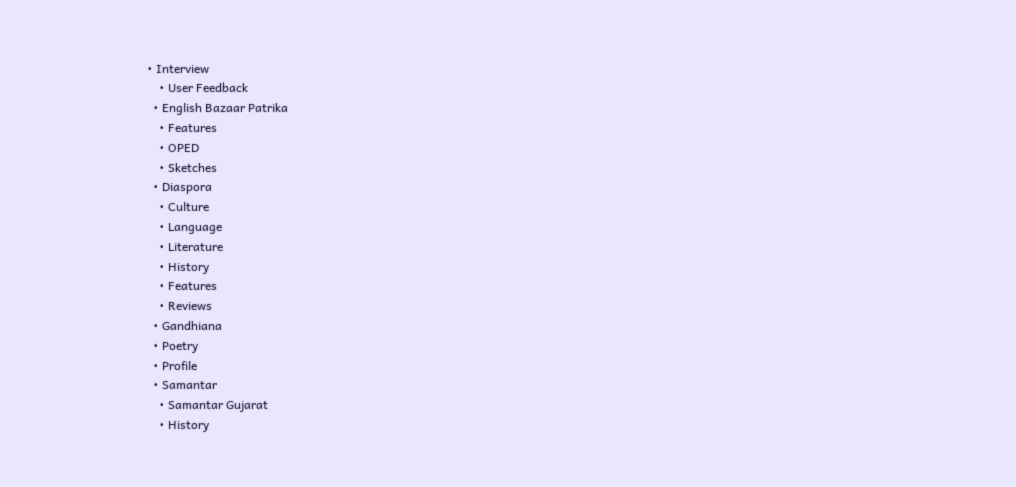• Interview
    • User Feedback
  • English Bazaar Patrika
    • Features
    • OPED
    • Sketches
  • Diaspora
    • Culture
    • Language
    • Literature
    • History
    • Features
    • Reviews
  • Gandhiana
  • Poetry
  • Profile
  • Samantar
    • Samantar Gujarat
    • History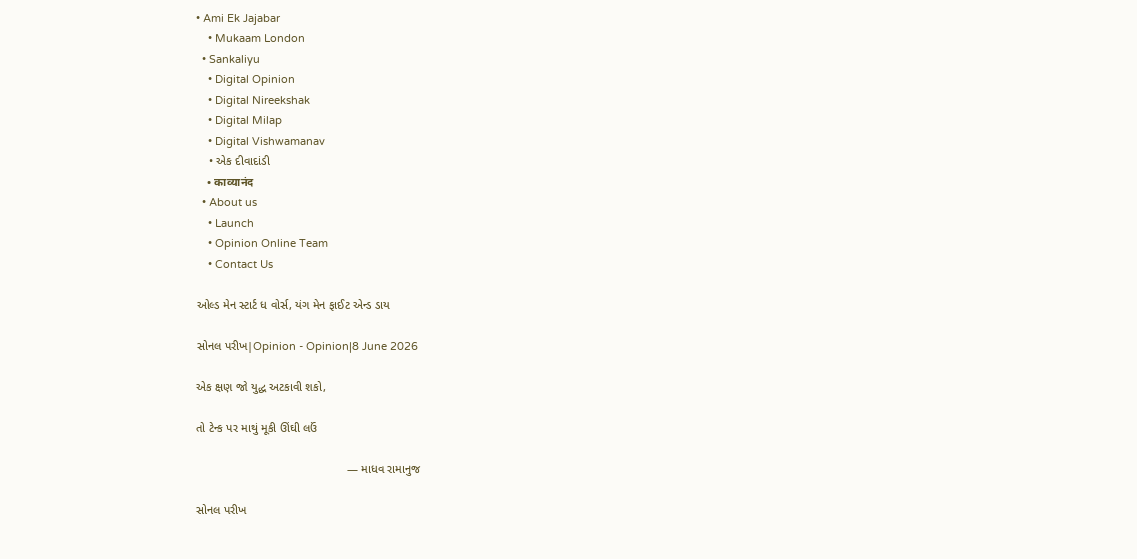• Ami Ek Jajabar
    • Mukaam London
  • Sankaliyu
    • Digital Opinion
    • Digital Nireekshak
    • Digital Milap
    • Digital Vishwamanav
    • એક દીવાદાંડી
    • काव्यानंद
  • About us
    • Launch
    • Opinion Online Team
    • Contact Us

ઓલ્ડ મેન સ્ટાર્ટ ધ વોર્સ, યંગ મેન ફાઈટ એન્ડ ડાય

સોનલ પરીખ|Opinion - Opinion|8 June 2026

એક ક્ષણ જો યુદ્ધ અટકાવી શકો,

તો ટેન્ક પર માથું મૂકી ઊંઘી લઉં

                                              — માધવ રામાનુજ

સોનલ પરીખ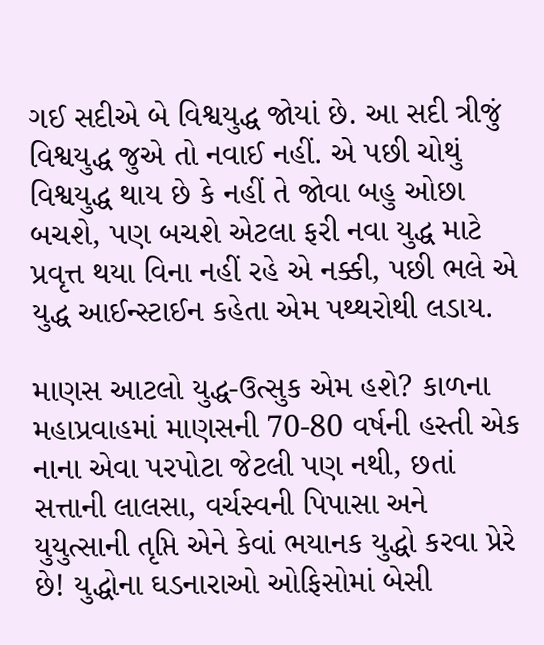ગઈ સદીએ બે વિશ્વયુદ્ધ જોયાં છે. આ સદી ત્રીજું વિશ્વયુદ્ધ જુએ તો નવાઈ નહીં. એ પછી ચોથું વિશ્વયુદ્ધ થાય છે કે નહીં તે જોવા બહુ ઓછા બચશે, પણ બચશે એટલા ફરી નવા યુદ્ધ માટે પ્રવૃત્ત થયા વિના નહીં રહે એ નક્કી, પછી ભલે એ યુદ્ધ આઈન્સ્ટાઈન કહેતા એમ પથ્થરોથી લડાય.

માણસ આટલો યુદ્ધ-ઉત્સુક એમ હશે? કાળના મહાપ્રવાહમાં માણસની 70-80 વર્ષની હસ્તી એક નાના એવા પરપોટા જેટલી પણ નથી, છતાં સત્તાની લાલસા, વર્ચસ્વની પિપાસા અને યુયુત્સાની તૃપ્તિ એને કેવાં ભયાનક યુદ્ધો કરવા પ્રેરે છે! યુદ્ધોના ઘડનારાઓ ઓફિસોમાં બેસી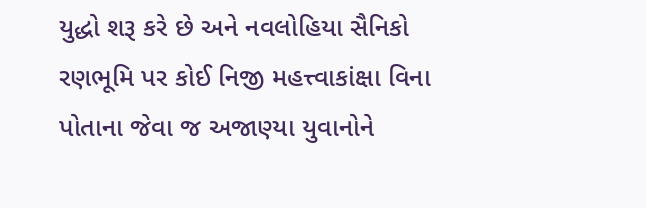યુદ્ધો શરૂ કરે છે અને નવલોહિયા સૈનિકો રણભૂમિ પર કોઈ નિજી મહત્ત્વાકાંક્ષા વિના પોતાના જેવા જ અજાણ્યા યુવાનોને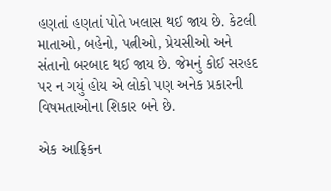હણતાં હણતાં પોતે ખલાસ થઈ જાય છે. કેટલી માતાઓ, બહેનો, પત્નીઓ, પ્રેયસીઓ અને સંતાનો બરબાદ થઈ જાય છે. જેમનું કોઈ સરહદ પર ન ગયું હોય એ લોકો પણ અનેક પ્રકારની વિષમતાઓના શિકાર બને છે.

એક આફ્રિકન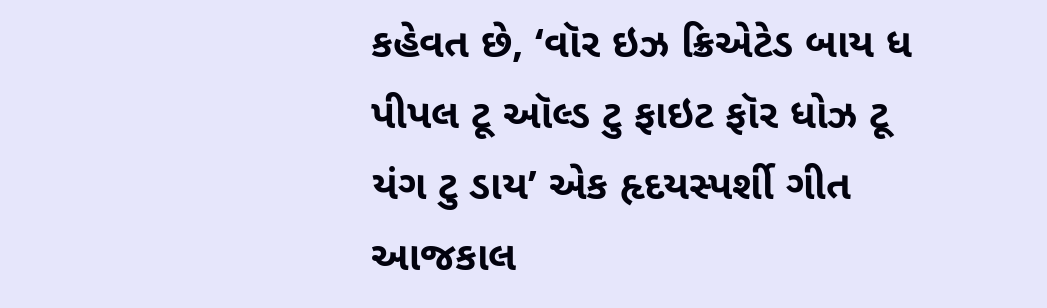કહેવત છે, ‘વૉર ઇઝ ક્રિએટેડ બાય ધ પીપલ ટૂ ઑલ્ડ ટુ ફાઇટ ફૉર ધોઝ ટૂ યંગ ટુ ડાય’ એક હૃદયસ્પર્શી ગીત આજકાલ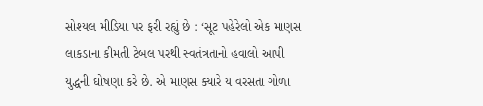સોશ્યલ મીડિયા પર ફરી રહ્યું છે : ‘સૂટ પહેરેલો એક માણસ લાકડાના કીમતી ટેબલ પરથી સ્વતંત્રતાનો હવાલો આપી યુદ્ધની ઘોષણા કરે છે. એ માણસ ક્યારે ય વરસતા ગોળા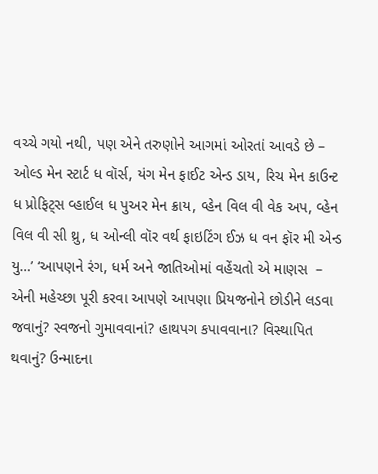વચ્ચે ગયો નથી, પણ એને તરુણોને આગમાં ઓરતાં આવડે છે – ઓલ્ડ મેન સ્ટાર્ટ ધ વૉર્સ, યંગ મેન ફાઈટ એન્ડ ડાય, રિચ મેન કાઉન્ટ ધ પ્રોફિટ્સ વ્હાઈલ ધ પુઅર મેન ક્રાય, વ્હેન વિલ વી વેક અપ, વ્હેન વિલ વી સી થ્રુ, ધ ઓન્લી વૉર વર્થ ફાઇટિંગ ઈઝ ધ વન ફૉર મી એન્ડ યુ…’ ‘આપણને રંગ, ધર્મ અને જાતિઓમાં વહેંચતો એ માણસ  – એની મહેચ્છા પૂરી કરવા આપણે આપણા પ્રિયજનોને છોડીને લડવા જવાનું? સ્વજનો ગુમાવવાનાં? હાથપગ કપાવવાના? વિસ્થાપિત થવાનું? ઉન્માદના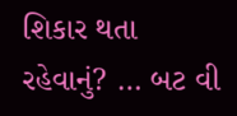શિકાર થતા રહેવાનું? … બટ વી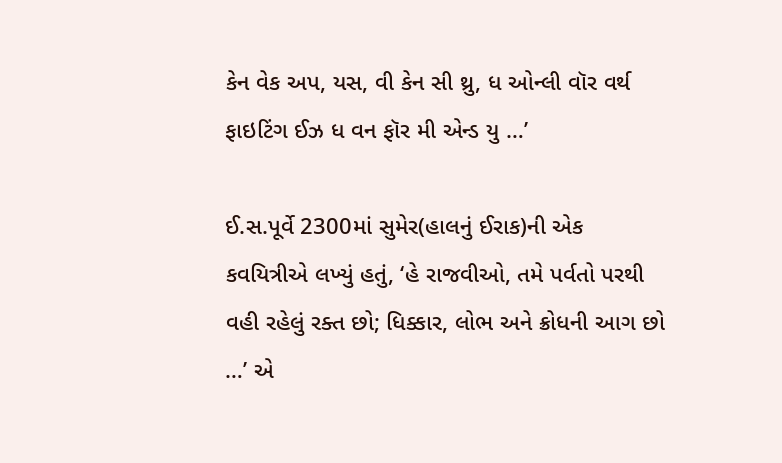કેન વેક અપ, યસ, વી કેન સી થ્રુ, ધ ઓન્લી વૉર વર્થ ફાઇટિંગ ઈઝ ધ વન ફૉર મી એન્ડ યુ …’

ઈ.સ.પૂર્વે 2300માં સુમેર(હાલનું ઈરાક)ની એક કવયિત્રીએ લખ્યું હતું, ‘હે રાજવીઓ, તમે પર્વતો પરથી વહી રહેલું રક્ત છો; ધિક્કાર, લોભ અને ક્રોધની આગ છો …’ એ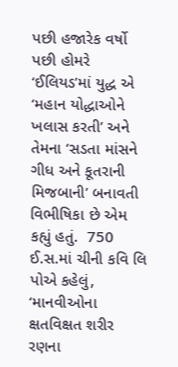પછી હજારેક વર્ષો પછી હોમરે ‘ઈલિયડ’માં યુદ્ધ એ ‘મહાન યોદ્ધાઓને ખલાસ કરતી’ અને તેમના ‘સડતા માંસને ગીધ અને કૂતરાની મિજબાની’ બનાવતી વિભીષિકા છે એમ કહ્યું હતું.  750 ઈ.સ.માં ચીની કવિ લિ પોએ કહેલું, ‘માનવીઓના ક્ષતવિક્ષત શરીર રણના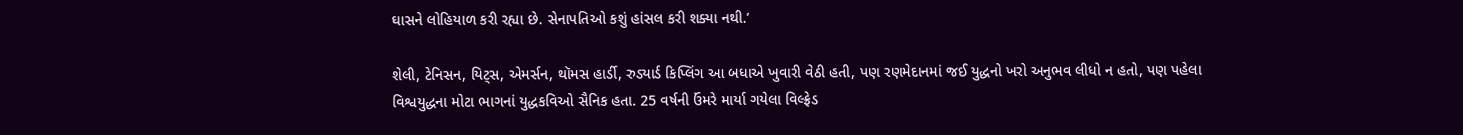ઘાસને લોહિયાળ કરી રહ્યા છે. સેનાપતિઓ કશું હાંસલ કરી શક્યા નથી.’

શેલી, ટેનિસન, યિટ્સ, એમર્સન, થૉમસ હાર્ડી, રુડ્યાર્ડ કિપ્લિંગ આ બધાએ ખુવારી વેઠી હતી, પણ રણમેદાનમાં જઈ યુદ્ધનો ખરો અનુભવ લીધો ન હતો, પણ પહેલા વિશ્વયુદ્ધના મોટા ભાગનાં યુદ્ધકવિઓ સૈનિક હતા. 25 વર્ષની ઉંમરે માર્યા ગયેલા વિલ્ફ્રેડ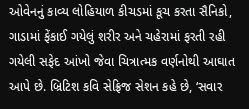ઓવેનનું કાવ્ય લોહિયાળ કીચડમાં કૂચ કરતા સૈનિકો, ગાડામાં ફેંકાઈ ગયેલું શરીર અને ચહેરામાં ફરતી રહી ગયેલી સફેદ આંખો જેવા ચિત્રાત્મક વર્ણનોથી આઘાત આપે છે. બ્રિટિશ કવિ સેફ્રિજ સેશન કહે છે, ‘સવાર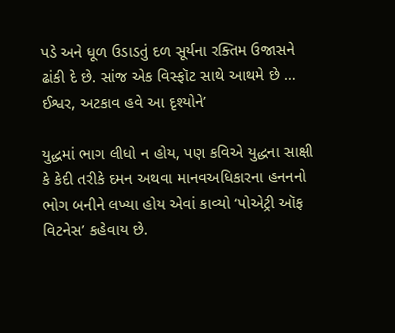પડે અને ધૂળ ઉડાડતું દળ સૂર્યના રક્તિમ ઉજાસને ઢાંકી દે છે. સાંજ એક વિસ્ફૉટ સાથે આથમે છે … ઈશ્વર, અટકાવ હવે આ દૃશ્યોને’

યુદ્ધમાં ભાગ લીધો ન હોય, પણ કવિએ યુદ્ધના સાક્ષી કે કેદી તરીકે દમન અથવા માનવઅધિકારના હનનનો ભોગ બનીને લખ્યા હોય એવાં કાવ્યો ‘પોએટ્રી ઑફ વિટનેસ’ કહેવાય છે.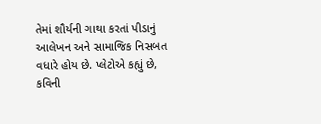તેમાં શૌર્યની ગાથા કરતાં પીડાનું આલેખન અને સામાજિક નિસબત વધારે હોય છે. પ્લેટોએ કહ્યું છે, કવિની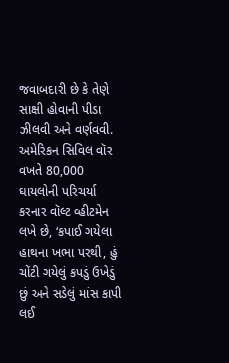જવાબદારી છે કે તેણે સાક્ષી હોવાની પીડા ઝીલવી અને વર્ણવવી. અમેરિકન સિવિલ વૉર વખતે 80,000 ઘાયલોની પરિચર્યા કરનાર વૉલ્ટ વ્હીટમેન લખે છે, ‘કપાઈ ગયેલા હાથના ખભા પરથી, હું ચોંટી ગયેલું કપડું ઉખેડું છું અને સડેલું માંસ કાપી લઈ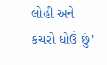લોહી અને કચરો ધોઉં છું’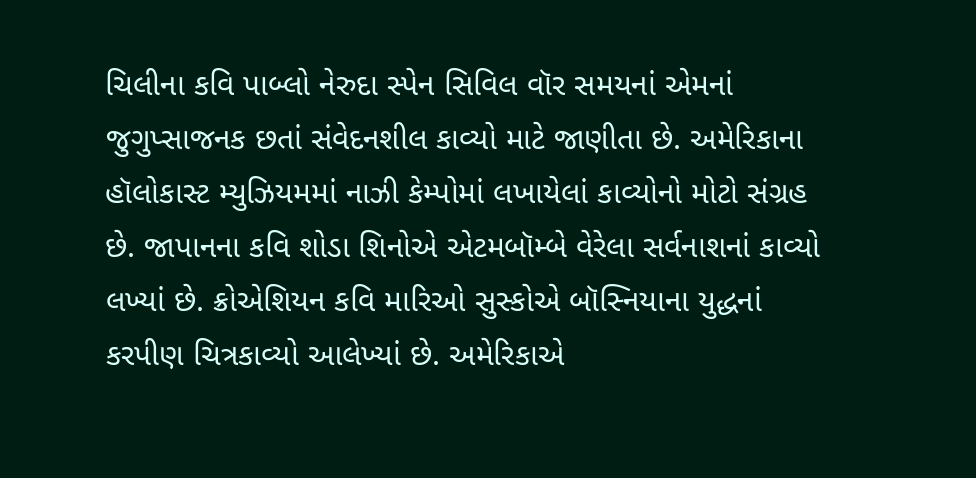ચિલીના કવિ પાબ્લો નેરુદા સ્પેન સિવિલ વૉર સમયનાં એમનાં જુગુપ્સાજનક છતાં સંવેદનશીલ કાવ્યો માટે જાણીતા છે. અમેરિકાના હૉલોકાસ્ટ મ્યુઝિયમમાં નાઝી કેમ્પોમાં લખાયેલાં કાવ્યોનો મોટો સંગ્રહ છે. જાપાનના કવિ શોડા શિનોએ એટમબૉમ્બે વેરેલા સર્વનાશનાં કાવ્યો લખ્યાં છે. ક્રોએશિયન કવિ મારિઓ સુસ્કોએ બૉસ્નિયાના યુદ્ધનાં કરપીણ ચિત્રકાવ્યો આલેખ્યાં છે. અમેરિકાએ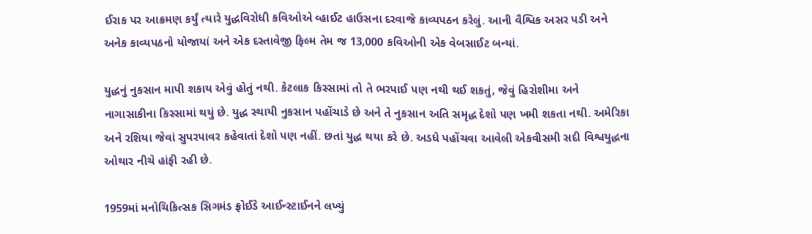ઈરાક પર આક્રમણ કર્યું ત્યારે યુદ્ધવિરોધી કવિઓએ વ્હાઈટ હાઉસના દરવાજે કાવ્યપઠન કરેલું. આની વૈશ્વિક અસર પડી અને અનેક કાવ્યપઠનો યોજાયાં અને એક દસ્તાવેજી ફિલ્મ તેમ જ 13,000 કવિઓની એક વેબસાઈટ બન્યાં.

યુદ્ધનું નુકસાન માપી શકાય એવું હોતું નથી. કેટલાક કિસ્સામાં તો તે ભરપાઈ પણ નથી થઈ શકતું, જેવું હિરોશીમા અને નાગાસાકીના કિસ્સામાં થયું છે. યુદ્ધ સ્થાયી નુકસાન પહોંચાડે છે અને તે નુકસાન અતિ સમૃદ્ધ દેશો પણ ખમી શકતા નથી. અમેરિકા અને રશિયા જેવાં સુપરપાવર કહેવાતાં દેશો પણ નહીં. છતાં યુદ્ધ થયા કરે છે. અડધે પહોંચવા આવેલી એકવીસમી સદી વિશ્વયુદ્ધના ઓથાર નીચે હાંફી રહી છે.

1959માં મનોચિકિત્સક સિગમંડ ફ્રોઈડે આઈન્સ્ટાઈનને લખ્યું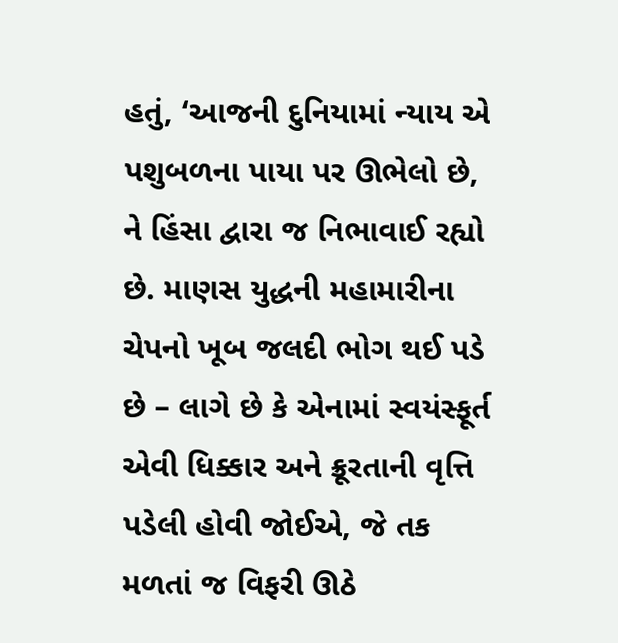હતું, ‘આજની દુનિયામાં ન્યાય એ પશુબળના પાયા પર ઊભેલો છે, ને હિંસા દ્વારા જ નિભાવાઈ રહ્યો છે. માણસ યુદ્ધની મહામારીના ચેપનો ખૂબ જલદી ભોગ થઈ પડે છે – લાગે છે કે એનામાં સ્વયંસ્ફૂર્ત એવી ધિક્કાર અને ક્રૂરતાની વૃત્તિ પડેલી હોવી જોઈએ, જે તક મળતાં જ વિફરી ઊઠે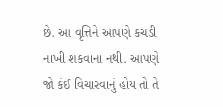છે. આ વૃત્તિને આપણે કચડી નાખી શકવાના નથી. આપણે જો કંઈ વિચારવાનું હોય તો તે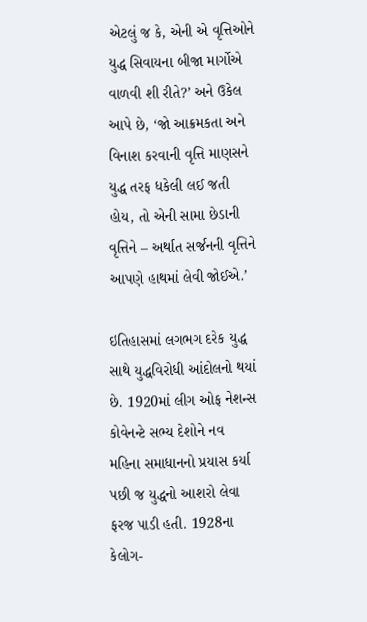એટલું જ કે, એની એ વૃત્તિઓને યુદ્ધ સિવાયના બીજા માર્ગોએ વાળવી શી રીતે?’ અને ઉકેલ આપે છે, ‘જો આક્રમકતા અને વિનાશ કરવાની વૃત્તિ માણસને યુદ્ધ તરફ ધકેલી લઈ જતી હોય, તો એની સામા છેડાની વૃત્તિને – અર્થાત સર્જનની વૃત્તિને આપણે હાથમાં લેવી જોઈએ.’

ઇતિહાસમાં લગભગ દરેક યુદ્ધ સાથે યુદ્ધવિરોધી આંદોલનો થયાં છે. 1920માં લીગ ઓફ નેશન્સ કોવેનન્ટે સભ્ય દેશોને નવ મહિના સમાધાનનો પ્રયાસ કર્યા પછી જ યુદ્ધનો આશરો લેવા ફરજ પાડી હતી. 1928ના કેલોગ-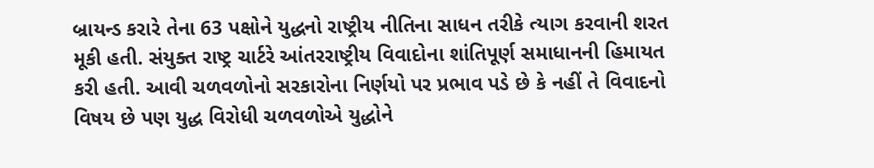બ્રાયન્ડ કરારે તેના 63 પક્ષોને યુદ્ધનો રાષ્ટ્રીય નીતિના સાધન તરીકે ત્યાગ કરવાની શરત મૂકી હતી. સંયુક્ત રાષ્ટ્ર ચાર્ટરે આંતરરાષ્ટ્રીય વિવાદોના શાંતિપૂર્ણ સમાધાનની હિમાયત કરી હતી. આવી ચળવળોનો સરકારોના નિર્ણયો પર પ્રભાવ પડે છે કે નહીં તે વિવાદનો વિષય છે પણ યુદ્ધ વિરોધી ચળવળોએ યુદ્ધોને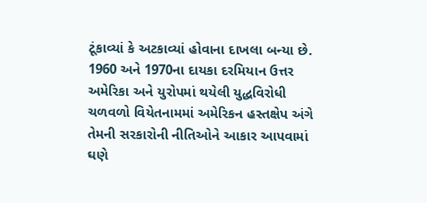ટૂંકાવ્યાં કે અટકાવ્યાં હોવાના દાખલા બન્યા છે. 1960 અને 1970ના દાયકા દરમિયાન ઉત્તર અમેરિકા અને યુરોપમાં થયેલી યુદ્ધવિરોધી ચળવળો વિયેતનામમાં અમેરિકન હસ્તક્ષેપ અંગે તેમની સરકારોની નીતિઓને આકાર આપવામાં ઘણે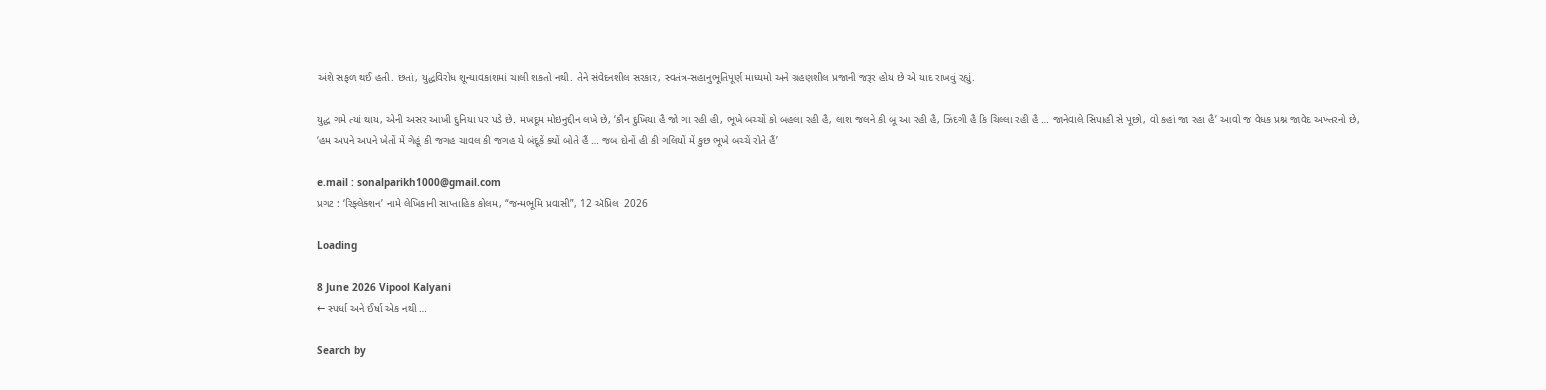અંશે સફળ થઈ હતી. છતાં, યુદ્ધવિરોધ શૂન્યાવકાશમાં ચાલી શકતો નથી. તેને સંવેદનશીલ સરકાર, સ્વતંત્ર-સહાનુભૂતિપૂર્ણ માધ્યમો અને ગ્રહણશીલ પ્રજાની જરૂર હોય છે એ યાદ રાખવું રહ્યું.

યુદ્ધ ગમે ત્યાં થાય, એની અસર આખી દુનિયા પર પડે છે. મખદૂમ મોઇનુદ્દીન લખે છે, ‘કૌન દુખિયા હૈ જો ગા રહી હી, ભૂખે બચ્ચોં કો બહલા રહી હૈ, લાશ જલને કી બૂ આ રહી હૈ, ઝિંદગી હૈ કિ ચિલ્લા રહી હૈ … જાનેવાલે સિપાહી સે પૂછો, વો કહાં જા રહા હૈ’ આવો જ વેધક પ્રશ્ન જાવેદ અખ્તરનો છે, ‘હમ અપને અપને ખેતોં મેં ગેહૂં કી જગહ ચાવલ કી જગહ યે બંદૂકેં ક્યોં બોતે હૈં … જબ દોનોં હી કી ગલિયોં મેં કુછ ભૂખે બચ્ચેં રોતે હૈં’

e.mail : sonalparikh1000@gmail.com
પ્રગટ : ‘રિફ્લેક્શન’ નામે લેખિકાની સાપ્તાહિક કોલમ, “જન્મભૂમિ પ્રવાસી”, 12 ઍપ્રિલ  2026

Loading

8 June 2026 Vipool Kalyani
← સ્પર્ધા અને ઈર્ષા એક નથી …

Search by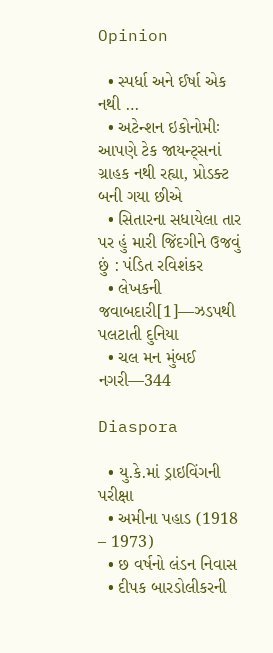Opinion

  • સ્પર્ધા અને ઈર્ષા એક નથી …
  • અટેન્શન ઇકોનોમીઃ આપણે ટેક જાયન્ટ્સનાં ગ્રાહક નથી રહ્યા, પ્રોડક્ટ બની ગયા છીએ
  • સિતારના સધાયેલા તાર પર હું મારી જિંદગીને ઉજવું છું : પંડિત રવિશંકર
  • લેખકની જવાબદારી[1]—ઝડપથી પલટાતી દુનિયા
  • ચલ મન મુંબઈ નગરી—344

Diaspora

  • યુ.કે.માં ડ્રાઇવિંગની પરીક્ષા
  • અમીના પહાડ (1918 – 1973)
  • છ વર્ષનો લંડન નિવાસ
  • દીપક બારડોલીકરની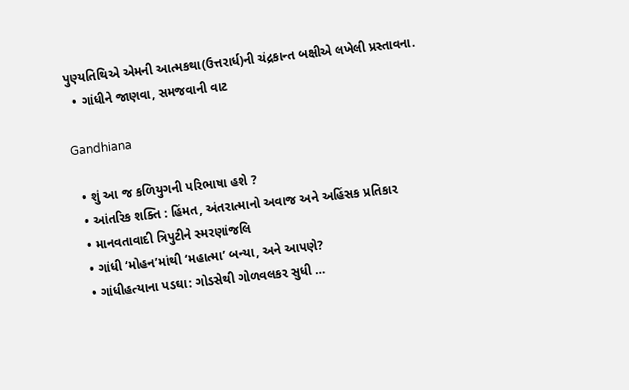પુણ્યતિથિએ એમની આત્મકથા(ઉત્તરાર્ધ)ની ચંદ્રકાન્ત બક્ષીએ લખેલી પ્રસ્તાવના.
  • ગાંધીને જાણવા, સમજવાની વાટ

Gandhiana

  • શું આ જ કળિયુગની પરિભાષા હશે ?
  • આંતરિક શક્તિ : હિંમત, અંતરાત્માનો અવાજ અને અહિંસક પ્રતિકાર
  • માનવતાવાદી ત્રિપુટીને સ્મરણાંજલિ
  • ગાંધી ‘મોહન’માંથી ‘મહાત્મા’ બન્યા, અને આપણે?
  • ગાંધીહત્યાના પડઘા: ગોડસેથી ગોળવલકર સુધી …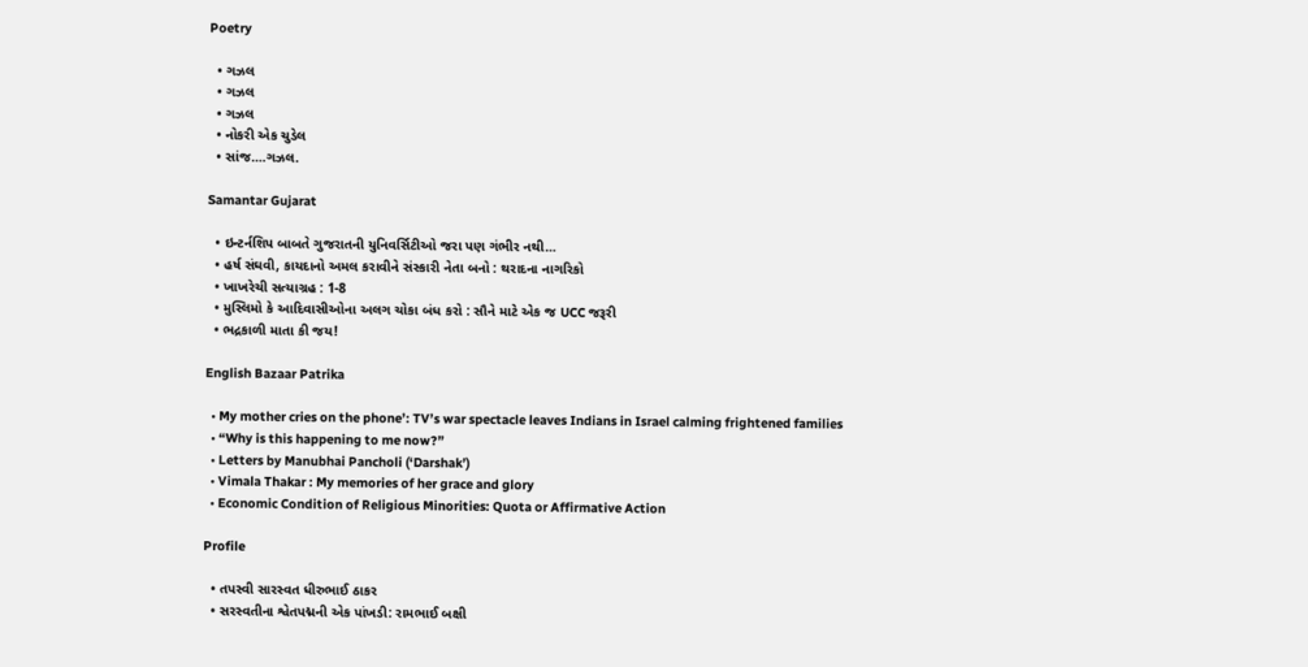Poetry

  • ગઝલ
  • ગઝલ
  • ગઝલ
  • નોકરી એક ચુડેલ
  • સાંજ….ગઝલ.

Samantar Gujarat

  • ઇન્ટર્નશિપ બાબતે ગુજરાતની યુનિવર્સિટીઓ જરા પણ ગંભીર નથી…
  • હર્ષ સંઘવી, કાયદાનો અમલ કરાવીને સંસ્કારી નેતા બનો : થરાદના નાગરિકો
  • ખાખરેચી સત્યાગ્રહ : 1-8
  • મુસ્લિમો કે આદિવાસીઓના અલગ ચોકા બંધ કરો : સૌને માટે એક જ UCC જરૂરી
  • ભદ્રકાળી માતા કી જય!

English Bazaar Patrika

  • My mother cries on the phone’: TV’s war spectacle leaves Indians in Israel calming frightened families
  • “Why is this happening to me now?”
  • Letters by Manubhai Pancholi (‘Darshak’)
  • Vimala Thakar : My memories of her grace and glory
  • Economic Condition of Religious Minorities: Quota or Affirmative Action

Profile

  • તપસ્વી સારસ્વત ધીરુભાઈ ઠાકર
  • સરસ્વતીના શ્વેતપદ્મની એક પાંખડી: રામભાઈ બક્ષી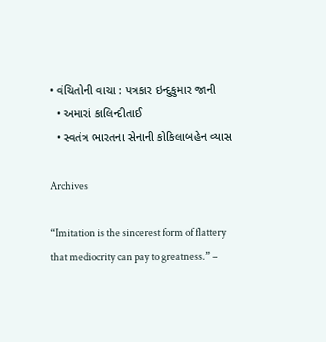• વંચિતોની વાચા : પત્રકાર ઇન્દુકુમાર જાની
  • અમારાં કાલિન્દીતાઈ
  • સ્વતંત્ર ભારતના સેનાની કોકિલાબહેન વ્યાસ

Archives

“Imitation is the sincerest form of flattery that mediocrity can pay to greatness.” –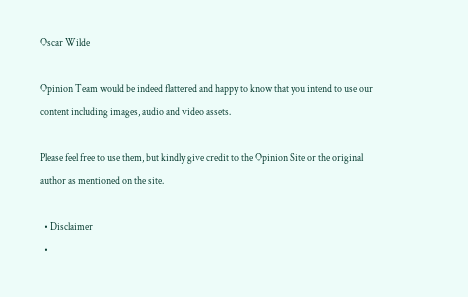Oscar Wilde

Opinion Team would be indeed flattered and happy to know that you intend to use our content including images, audio and video assets.

Please feel free to use them, but kindly give credit to the Opinion Site or the original author as mentioned on the site.

  • Disclaimer
  •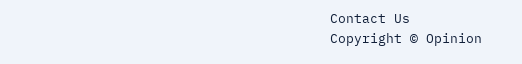Contact Us
Copyright © Opinion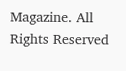Magazine. All Rights Reserved